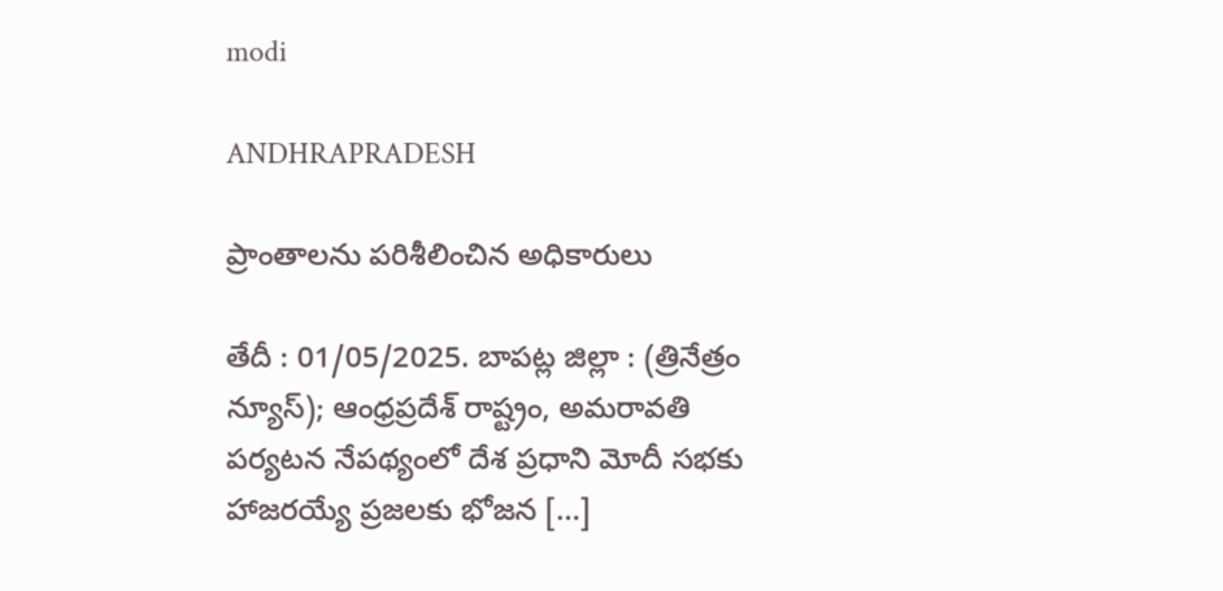modi

ANDHRAPRADESH

ప్రాంతాలను పరిశీలించిన అధికారులు

తేదీ : 01/05/2025. బాపట్ల జిల్లా : (త్రినేత్రం న్యూస్); ఆంధ్రప్రదేశ్ రాష్ట్రం, అమరావతి పర్యటన నేపథ్యంలో దేశ ప్రధాని మోదీ సభకు హాజరయ్యే ప్రజలకు భోజన […]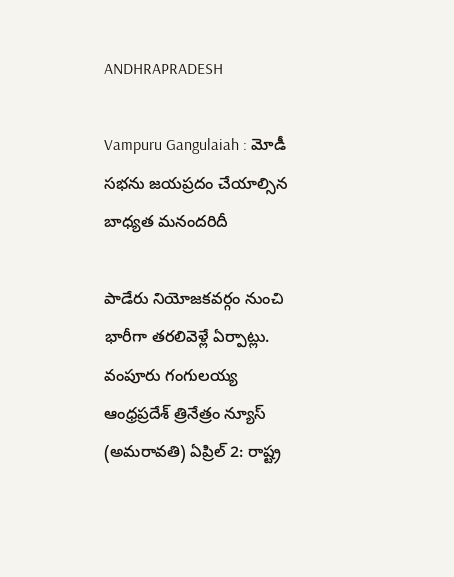ANDHRAPRADESH

Vampuru Gangulaiah : మోడీ సభను జయప్రదం చేయాల్సిన బాధ్యత మనందరిదీ

పాడేరు నియోజకవర్గం నుంచి భారీగా తరలివెళ్లే ఏర్పాట్లు. వంపూరు గంగులయ్య ఆంధ్రప్రదేశ్ త్రినేత్రం న్యూస్ (అమరావతి) ఏప్రిల్ 2: రాష్ట్ర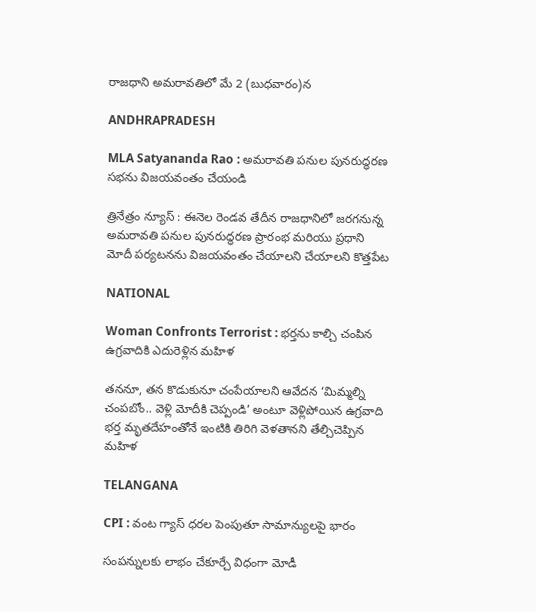రాజధాని అమరావతిలో మే 2 (బుధవారం)న

ANDHRAPRADESH

MLA Satyananda Rao : అమరావతి పనుల పునరుద్ధరణ సభను విజయవంతం చేయండి

త్రినేత్రం న్యూస్ : ఈనెల రెండవ తేదీన రాజధానిలో జరగనున్న అమరావతి పనుల పునరుద్ధరణ ప్రారంభ మరియు ప్రధాని మోదీ పర్యటనను విజయవంతం చేయాలని చేయాలని కొత్తపేట

NATIONAL

Woman Confronts Terrorist : భర్తను కాల్చి చంపిన ఉగ్రవాదికి ఎదురెళ్లిన మహిళ

తననూ, తన కొడుకునూ చంపేయాలని ఆవేదన ‘మిమ్మల్ని చంపబోం.. వెళ్లి మోదీకి చెప్పండి’ అంటూ వెళ్లిపోయిన ఉగ్రవాది భర్త మృతదేహంతోనే ఇంటికి తిరిగి వెళతానని తేల్చిచెప్పిన మహిళ

TELANGANA

CPI : వంట గ్యాస్ ధరల పెంపుతూ సామాన్యులపై భారం

సంపన్నులకు లాభం చేకూర్చే విధంగా మోడీ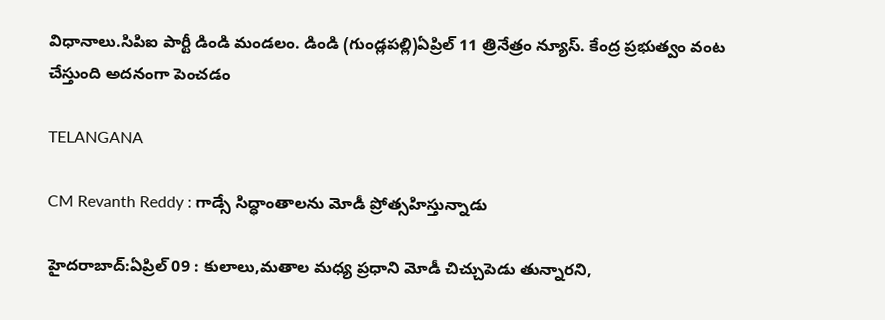విధానాలు.సిపిఐ పార్టీ డిండి మండలం. డిండి (గుండ్లపల్లి)ఏప్రిల్ 11 త్రినేత్రం న్యూస్. కేంద్ర ప్రభుత్వం వంట చేస్తుంది అదనంగా పెంచడం

TELANGANA

CM Revanth Reddy : గాడ్సే సిద్ధాంతాలను మోడీ ప్రోత్సహిస్తున్నాడు

హైదరాబాద్:ఏప్రిల్ 09 : కులాలు,మతాల మధ్య ప్రధాని మోడీ చిచ్చుపెడు తున్నారని,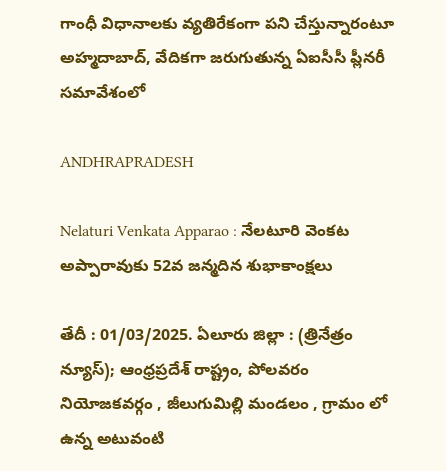గాంధీ విధానాలకు వ్యతిరేకంగా పని చేస్తున్నారంటూ అహ్మదాబాద్, వేదికగా జరుగుతున్న ఏఐసీసీ ప్లీనరీ సమావేశంలో

ANDHRAPRADESH

Nelaturi Venkata Apparao : నేలటూరి వెంకట అప్పారావుకు 52వ జన్మదిన శుభాకాంక్షలు

తేదీ : 01/03/2025. ఏలూరు జిల్లా : (త్రినేత్రం న్యూస్); ఆంధ్రప్రదేశ్ రాష్ట్రం, పోలవరం నియోజకవర్గం , జీలుగుమిల్లి మండలం , గ్రామం లో ఉన్న అటువంటి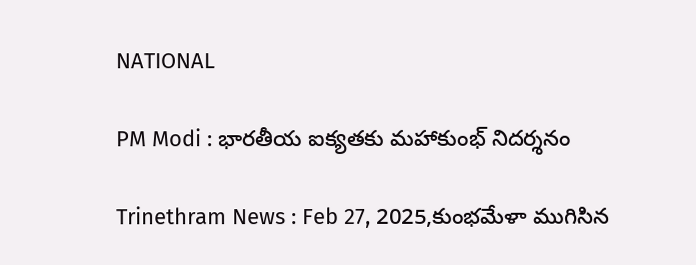NATIONAL

PM Modi : భారతీయ ఐక్యతకు మహాకుంభ్ నిదర్శనం

Trinethram News : Feb 27, 2025,కుంభమేళా ముగిసిన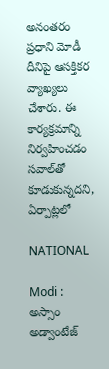అనంతరం ప్రధాని మోడీ దీనిపై ఆసక్తికర వ్యాఖ్యలు చేశారు. ఈ కార్యక్రమాన్ని నిర్వహించడం సవాల్‌తో కూడుకున్నదని, ఏర్పాట్లలో

NATIONAL

Modi : అస్సాం అడ్వాంటేజ్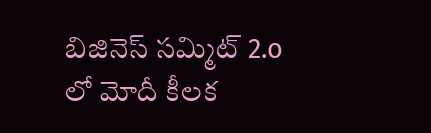బిజినెస్ సమ్మిట్ 2.o లో మోదీ కీలక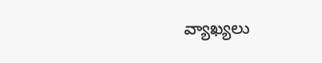వ్యాఖ్యలు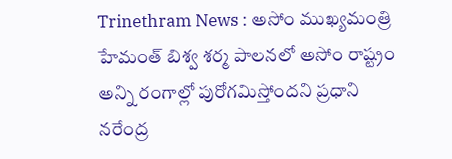Trinethram News : అసోం ముఖ్యమంత్రి హేమంత్ బిశ్వ శర్మ పాలనలో అసోం రాష్ట్రం అన్ని రంగాల్లో పురోగమిస్తోందని ప్రధాని నరేంద్ర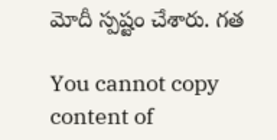మోదీ స్పష్టం చేశారు. గత

You cannot copy content of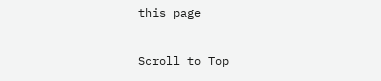this page

Scroll to Top